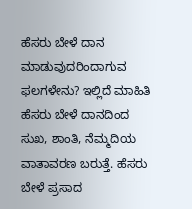ಹೆಸರು ಬೇಳೆ ದಾನ ಮಾಡುವುದರಿಂದಾಗುವ ಫಲಗಳೇನು? ಇಲ್ಲಿದೆ ಮಾಹಿತಿ
ಹೆಸರು ಬೇಳೆ ದಾನದಿಂದ ಸುಖ, ಶಾಂತಿ, ನೆಮ್ಮದಿಯ ವಾತಾವರಣ ಬರುತ್ತೆ. ಹೆಸರು ಬೇಳೆ ಪ್ರಸಾದ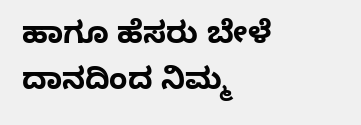ಹಾಗೂ ಹೆಸರು ಬೇಳೆ ದಾನದಿಂದ ನಿಮ್ಮ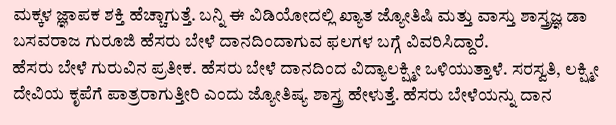ಮಕ್ಕಳ ಜ್ಞಾಪಕ ಶಕ್ತಿ ಹೆಚ್ಚಾಗುತ್ತೆ. ಬನ್ನಿ ಈ ವಿಡಿಯೋದಲ್ಲಿ ಖ್ಯಾತ ಜ್ಯೋತಿಷಿ ಮತ್ತು ವಾಸ್ತು ಶಾಸ್ತ್ರಜ್ಞ ಡಾ ಬಸವರಾಜ ಗುರೂಜಿ ಹೆಸರು ಬೇಳೆ ದಾನದಿಂದಾಗುವ ಫಲಗಳ ಬಗ್ಗೆ ವಿವರಿಸಿದ್ದಾರೆ.
ಹೆಸರು ಬೇಳೆ ಗುರುವಿನ ಪ್ರತೀಕ. ಹೆಸರು ಬೇಳೆ ದಾನದಿಂದ ವಿದ್ಯಾಲಕ್ಷ್ಮೀ ಒಳಿಯುತ್ತಾಳೆ. ಸರಸ್ವತಿ, ಲಕ್ಷ್ಮೀ ದೇವಿಯ ಕೃಪೆಗೆ ಪಾತ್ರರಾಗುತ್ತೀರಿ ಎಂದು ಜ್ಯೋತಿಷ್ಯ ಶಾಸ್ತ್ರ ಹೇಳುತ್ತೆ. ಹೆಸರು ಬೇಳೆಯನ್ನು ದಾನ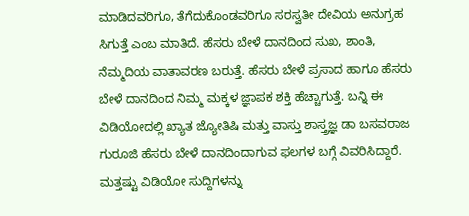ಮಾಡಿದವರಿಗೂ, ತೆಗೆದುಕೊಂಡವರಿಗೂ ಸರಸ್ವತೀ ದೇವಿಯ ಅನುಗ್ರಹ ಸಿಗುತ್ತೆ ಎಂಬ ಮಾತಿದೆ. ಹೆಸರು ಬೇಳೆ ದಾನದಿಂದ ಸುಖ, ಶಾಂತಿ, ನೆಮ್ಮದಿಯ ವಾತಾವರಣ ಬರುತ್ತೆ. ಹೆಸರು ಬೇಳೆ ಪ್ರಸಾದ ಹಾಗೂ ಹೆಸರು ಬೇಳೆ ದಾನದಿಂದ ನಿಮ್ಮ ಮಕ್ಕಳ ಜ್ಞಾಪಕ ಶಕ್ತಿ ಹೆಚ್ಚಾಗುತ್ತೆ. ಬನ್ನಿ ಈ ವಿಡಿಯೋದಲ್ಲಿ ಖ್ಯಾತ ಜ್ಯೋತಿಷಿ ಮತ್ತು ವಾಸ್ತು ಶಾಸ್ತ್ರಜ್ಞ ಡಾ ಬಸವರಾಜ ಗುರೂಜಿ ಹೆಸರು ಬೇಳೆ ದಾನದಿಂದಾಗುವ ಫಲಗಳ ಬಗ್ಗೆ ವಿವರಿಸಿದ್ದಾರೆ.
ಮತ್ತಷ್ಟು ವಿಡಿಯೋ ಸುದ್ದಿಗಳನ್ನು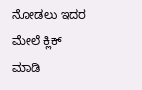ನೋಡಲು ಇದರ ಮೇಲೆ ಕ್ಲಿಕ್ ಮಾಡಿ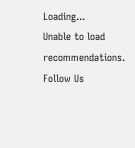Loading...
Unable to load recommendations.
Follow Us